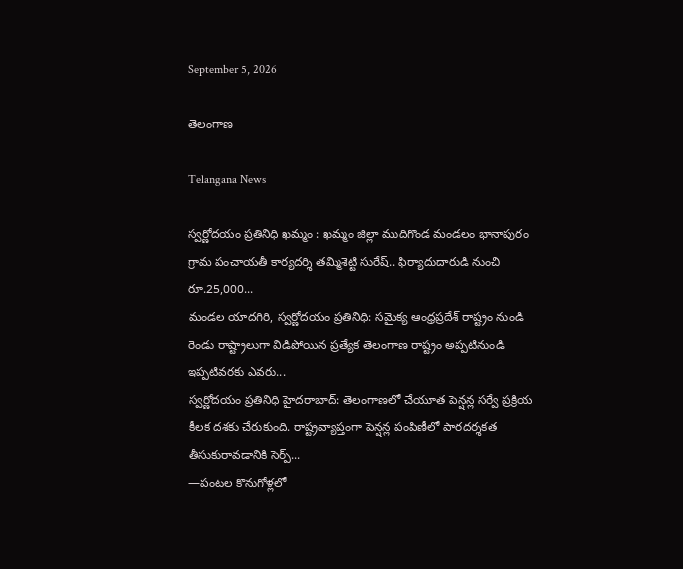September 5, 2026

తెలంగాణ

Telangana News

స్వర్ణోదయం ప్రతినిధి ఖమ్మం : ఖమ్మం జిల్లా ముదిగొండ మండలం భానాపురం గ్రామ పంచాయతీ కార్యదర్శి తమ్మిశెట్టి సురేష్.. ఫిర్యాదుదారుడి నుంచి రూ.25,000...
మండల యాదగిరి, స్వర్ణోదయం ప్రతినిధి: సమైక్య ఆంధ్రప్రదేశ్ రాష్ట్రం నుండి రెండు రాష్ట్రాలుగా విడిపోయిన ప్రత్యేక తెలంగాణ రాష్ట్రం అప్పటినుండి ఇప్పటివరకు ఎవరు...
స్వర్ణోదయం ప్రతినిధి హైదరాబాద్: తెలంగాణలో చేయూత పెన్షన్ల సర్వే ప్రక్రియ కీలక దశకు చేరుకుంది. రాష్ట్రవ్యాప్తంగా పెన్షన్ల పంపిణీలో పారదర్శకత తీసుకురావడానికి సెర్ప్...
—పంటల కొనుగోళ్లలో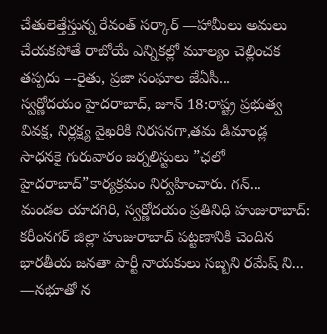చేతులెత్తేస్తున్న రేవంత్ సర్కార్ —హామీలు అమలు చేయకపోతే రాబోయే ఎన్నికల్లో మూల్యం చెల్లించక తప్పదు –-రైతు, ప్రజా సంఘాల జేఏసీ...
స్వర్ణోదయం హైదరాబాద్, జూన్ 18:రాష్ట్ర ప్రభుత్వ వివక్ష, నిర్లక్ష్య వైఖరికి నిరసనగా,తమ డిమాండ్ల సాధనకై గురువారం జర్నలిస్టులు ”ఛలో హైదరాబాద్”కార్యక్రమం నిర్వహించారు. గన్...
మండల యాదగిరి, స్వర్ణోదయం ప్రతినిధి హుజురాబాద్: కరీంనగర్ జిల్లా హుజురాబాద్ పట్టణానికి చెందిన భారతీయ జనతా పార్టీ నాయకులు సబ్బని రమేష్ ని...
—నభూతో న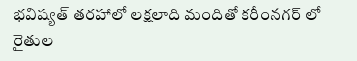భవిష్యత్ తరహాలో లక్షలాది మందితో కరీంనగర్ లో రైతుల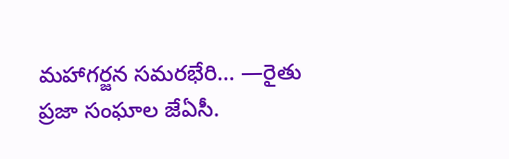మహాగర్జన సమరభేరి… —రైతు ప్రజా సంఘాల జేఏసీ.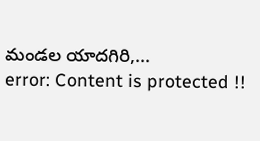మండల యాదగిరి,...
error: Content is protected !!